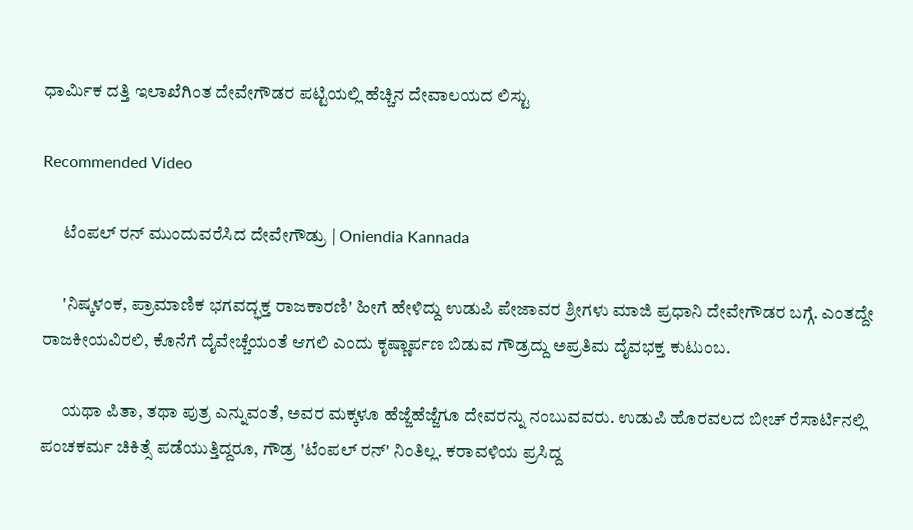ಧಾರ್ಮಿಕ ದತ್ತಿ ಇಲಾಖೆಗಿಂತ ದೇವೇಗೌಡರ ಪಟ್ಟಿಯಲ್ಲಿ ಹೆಚ್ಚಿನ ದೇವಾಲಯದ ಲಿಸ್ಟು

Recommended Video

      ಟೆಂಪಲ್ ರನ್ ಮುಂದುವರೆಸಿದ ದೇವೇಗೌಡ್ರು | Oniendia Kannada

      'ನಿಷ್ಕಳಂಕ, ಪ್ರಾಮಾಣಿಕ ಭಗವದ್ಭಕ್ತ ರಾಜಕಾರಣಿ' ಹೀಗೆ ಹೇಳಿದ್ದು ಉಡುಪಿ ಪೇಜಾವರ ಶ್ರೀಗಳು ಮಾಜಿ ಪ್ರಧಾನಿ ದೇವೇಗೌಡರ ಬಗ್ಗೆ. ಎಂತದ್ದೇ ರಾಜಕೀಯವಿರಲಿ, ಕೊನೆಗೆ ದೈವೇಚ್ಚೆಯಂತೆ ಆಗಲಿ ಎಂದು ಕೃಷ್ಣಾರ್ಪಣ ಬಿಡುವ ಗೌಡ್ರದ್ದು ಅಪ್ರತಿಮ ದೈವಭಕ್ತ ಕುಟುಂಬ.

      ಯಥಾ ಪಿತಾ, ತಥಾ ಪುತ್ರ ಎನ್ನುವಂತೆ, ಅವರ ಮಕ್ಕಳೂ ಹೆಜ್ಜೆಹೆಜ್ಜೆಗೂ ದೇವರನ್ನು ನಂಬುವವರು. ಉಡುಪಿ ಹೊರವಲದ ಬೀಚ್ ರೆಸಾರ್ಟಿನಲ್ಲಿ ಪಂಚಕರ್ಮ ಚಿಕಿತ್ಸೆ ಪಡೆಯುತ್ತಿದ್ದರೂ, ಗೌಡ್ರ 'ಟೆಂಪಲ್ ರನ್' ನಿಂತಿಲ್ಲ. ಕರಾವಳಿಯ ಪ್ರಸಿದ್ದ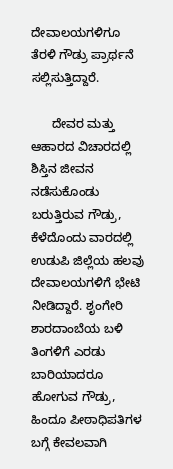ದೇವಾಲಯಗಳಿಗೂ ತೆರಳಿ ಗೌಡ್ರು ಪ್ರಾರ್ಥನೆ ಸಲ್ಲಿಸುತ್ತಿದ್ದಾರೆ.

      ದೇವರ ಮತ್ತು ಆಹಾರದ ವಿಚಾರದಲ್ಲಿ ಶಿಸ್ತಿನ ಜೀವನ ನಡೆಸುಕೊಂಡು ಬರುತ್ತಿರುವ ಗೌಡ್ರು, ಕೆಳೆದೊಂದು ವಾರದಲ್ಲಿ ಉಡುಪಿ ಜಿಲ್ಲೆಯ ಹಲವು ದೇವಾಲಯಗಳಿಗೆ ಭೇಟಿ ನೀಡಿದ್ದಾರೆ. ಶೃಂಗೇರಿ ಶಾರದಾಂಬೆಯ ಬಳಿ ತಿಂಗಳಿಗೆ ಎರಡು ಬಾರಿಯಾದರೂ ಹೋಗುವ ಗೌಡ್ರು, ಹಿಂದೂ ಪೀಠಾಧಿಪತಿಗಳ ಬಗ್ಗೆ ಕೇವಲವಾಗಿ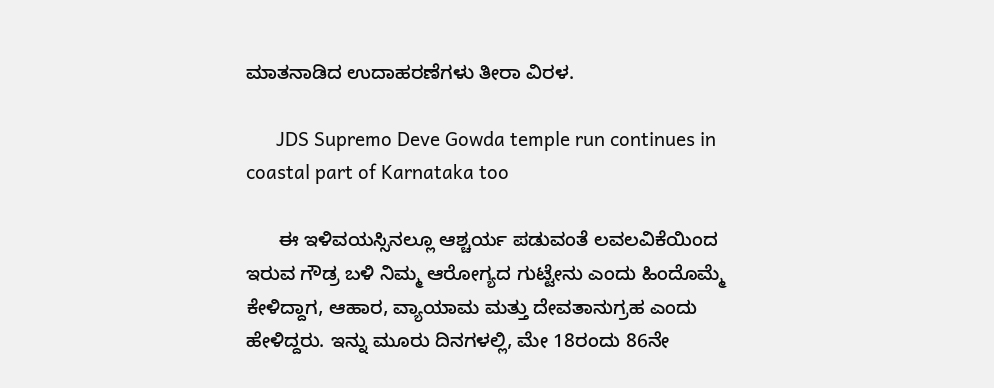ಮಾತನಾಡಿದ ಉದಾಹರಣೆಗಳು ತೀರಾ ವಿರಳ.

      JDS Supremo Deve Gowda temple run continues in coastal part of Karnataka too

      ಈ ಇಳಿವಯಸ್ಸಿನಲ್ಲೂ ಆಶ್ಚರ್ಯ ಪಡುವಂತೆ ಲವಲವಿಕೆಯಿಂದ ಇರುವ ಗೌಡ್ರ ಬಳಿ ನಿಮ್ಮ ಆರೋಗ್ಯದ ಗುಟ್ಟೇನು ಎಂದು ಹಿಂದೊಮ್ಮೆ ಕೇಳಿದ್ದಾಗ, ಆಹಾರ, ವ್ಯಾಯಾಮ ಮತ್ತು ದೇವತಾನುಗ್ರಹ ಎಂದು ಹೇಳಿದ್ದರು. ಇನ್ನು ಮೂರು ದಿನಗಳಲ್ಲಿ, ಮೇ 18ರಂದು 86ನೇ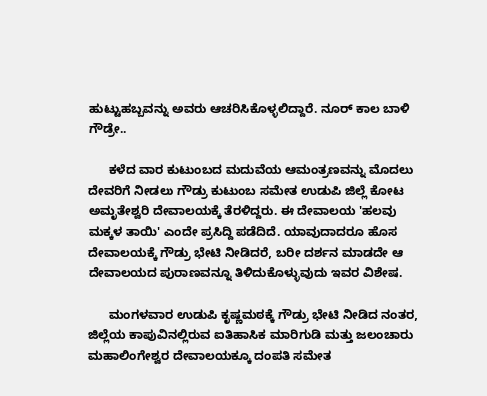ಹುಟ್ಟುಹಬ್ಬವನ್ನು ಅವರು ಆಚರಿಸಿಕೊಳ್ಳಲಿದ್ದಾರೆ. ನೂರ್ ಕಾಲ ಬಾಳಿ ಗೌಡ್ರೇ..

      ಕಳೆದ ವಾರ ಕುಟುಂಬದ ಮದುವೆಯ ಆಮಂತ್ರಣವನ್ನು ಮೊದಲು ದೇವರಿಗೆ ನೀಡಲು ಗೌಡ್ರು ಕುಟುಂಬ ಸಮೇತ ಉಡುಪಿ ಜಿಲ್ಲೆ ಕೋಟ ಅಮೃತೇಶ್ವರಿ ದೇವಾಲಯಕ್ಕೆ ತೆರಳಿದ್ದರು. ಈ ದೇವಾಲಯ 'ಹಲವು ಮಕ್ಕಳ ತಾಯಿ' ಎಂದೇ ಪ್ರಸಿದ್ದಿ ಪಡೆದಿದೆ. ಯಾವುದಾದರೂ ಹೊಸ ದೇವಾಲಯಕ್ಕೆ ಗೌಡ್ರು ಭೇಟಿ ನೀಡಿದರೆ, ಬರೀ ದರ್ಶನ ಮಾಡದೇ ಆ ದೇವಾಲಯದ ಪುರಾಣವನ್ನೂ ತಿಳಿದುಕೊಳ್ಳುವುದು ಇವರ ವಿಶೇಷ.

      ಮಂಗಳವಾರ ಉಡುಪಿ ಕೃಷ್ಣಮಠಕ್ಕೆ ಗೌಡ್ರು ಭೇಟಿ ನೀಡಿದ ನಂತರ, ಜಿಲ್ಲೆಯ ಕಾಪುವಿನಲ್ಲಿರುವ ಐತಿಹಾಸಿಕ ಮಾರಿಗುಡಿ ಮತ್ತು ಜಲಂಚಾರು ಮಹಾಲಿಂಗೇಶ್ವರ ದೇವಾಲಯಕ್ಕೂ ದಂಪತಿ ಸಮೇತ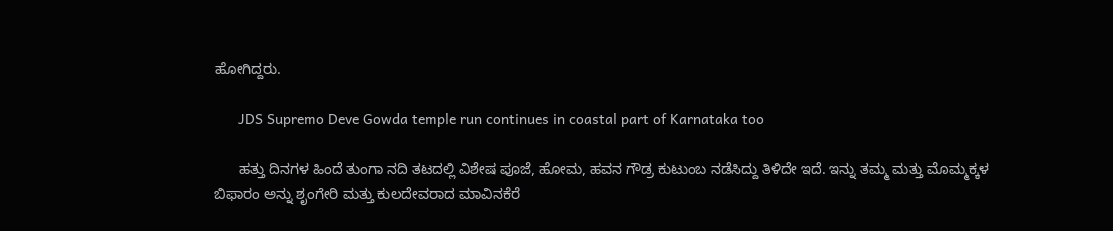ಹೋಗಿದ್ದರು.

      JDS Supremo Deve Gowda temple run continues in coastal part of Karnataka too

      ಹತ್ತು ದಿನಗಳ ಹಿಂದೆ ತುಂಗಾ ನದಿ ತಟದಲ್ಲಿ ವಿಶೇಷ ಪೂಜೆ, ಹೋಮ, ಹವನ ಗೌಡ್ರ ಕುಟುಂಬ ನಡೆಸಿದ್ದು ತಿಳಿದೇ ಇದೆ. ಇನ್ನು ತಮ್ಮ ಮತ್ತು ಮೊಮ್ಮಕ್ಕಳ ಬಿಫಾರಂ ಅನ್ನು ಶೃಂಗೇರಿ ಮತ್ತು ಕುಲದೇವರಾದ ಮಾವಿನಕೆರೆ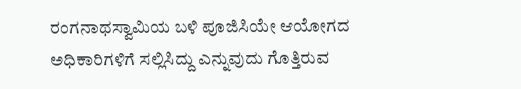ರಂಗನಾಥಸ್ವಾಮಿಯ ಬಳಿ ಪೂಜಿಸಿಯೇ ಆಯೋಗದ ಅಧಿಕಾರಿಗಳಿಗೆ ಸಲ್ಲಿಸಿದ್ದು ಎನ್ನುವುದು ಗೊತ್ತಿರುವ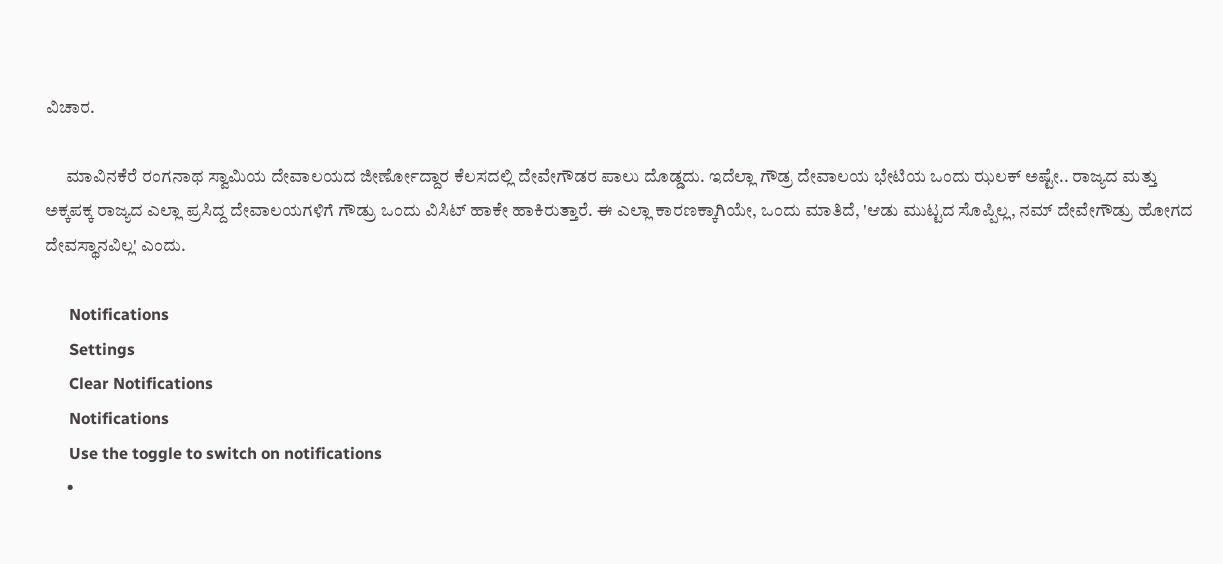ವಿಚಾರ.

      ಮಾವಿನಕೆರೆ ರಂಗನಾಥ ಸ್ವಾಮಿಯ ದೇವಾಲಯದ ಜೀರ್ಣೋದ್ದಾರ ಕೆಲಸದಲ್ಲಿ ದೇವೇಗೌಡರ ಪಾಲು ದೊಡ್ಡದು. ಇದೆಲ್ಲಾ ಗೌಡ್ರ ದೇವಾಲಯ ಭೇಟಿಯ ಒಂದು ಝಲಕ್ ಅಷ್ಟೇ.. ರಾಜ್ಯದ ಮತ್ತು ಅಕ್ಕಪಕ್ಕ ರಾಜ್ಯದ ಎಲ್ಲಾ ಪ್ರಸಿದ್ದ ದೇವಾಲಯಗಳಿಗೆ ಗೌಡ್ರು ಒಂದು ವಿಸಿಟ್ ಹಾಕೇ ಹಾಕಿರುತ್ತಾರೆ. ಈ ಎಲ್ಲಾ ಕಾರಣಕ್ಕಾಗಿಯೇ, ಒಂದು ಮಾತಿದೆ, 'ಆಡು ಮುಟ್ಟದ ಸೊಪ್ಪಿಲ್ಲ, ನಮ್ ದೇವೇಗೌಡ್ರು ಹೋಗದ ದೇವಸ್ಥಾನವಿಲ್ಲ' ಎಂದು.

      Notifications
      Settings
      Clear Notifications
      Notifications
      Use the toggle to switch on notifications
      •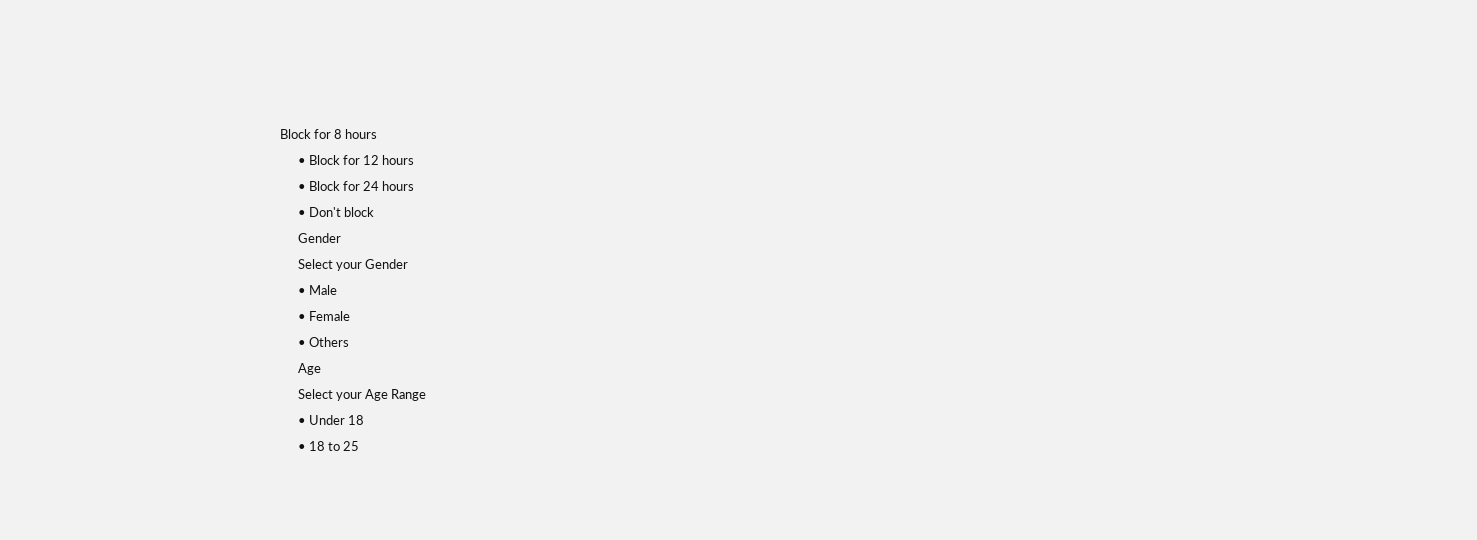Block for 8 hours
      • Block for 12 hours
      • Block for 24 hours
      • Don't block
      Gender
      Select your Gender
      • Male
      • Female
      • Others
      Age
      Select your Age Range
      • Under 18
      • 18 to 25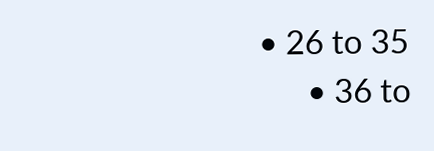• 26 to 35
      • 36 to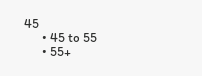45
      • 45 to 55
      • 55+